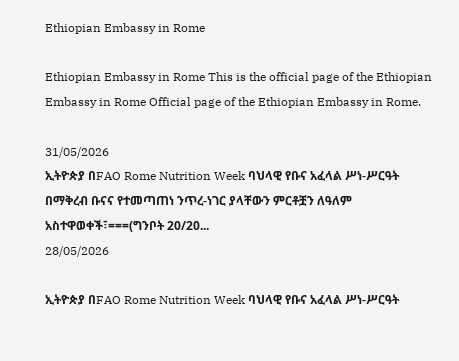Ethiopian Embassy in Rome

Ethiopian Embassy in Rome This is the official page of the Ethiopian Embassy in Rome Official page of the Ethiopian Embassy in Rome.

31/05/2026
ኢትዮጵያ በFAO Rome Nutrition Week ባህላዊ የቡና አፈላል ሥነ-ሥርዓት በማቅረብ ቡናና የተመጣጠነ ንጥረ-ነገር ያላቸውን ምርቶቿን ለዓለም አስተዋወቀች፣===(ግንቦት 20/20...
28/05/2026

ኢትዮጵያ በFAO Rome Nutrition Week ባህላዊ የቡና አፈላል ሥነ-ሥርዓት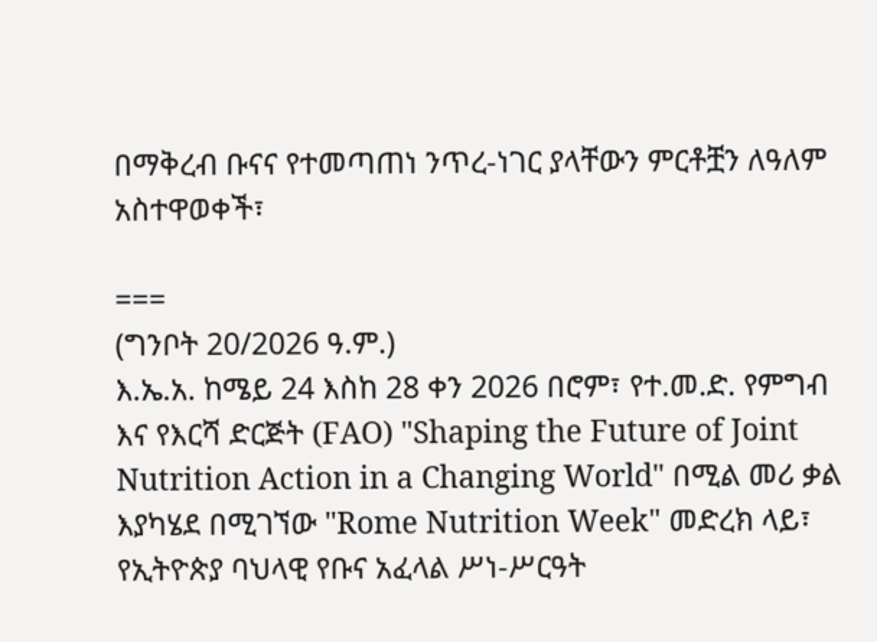በማቅረብ ቡናና የተመጣጠነ ንጥረ-ነገር ያላቸውን ምርቶቿን ለዓለም አስተዋወቀች፣

===
(ግንቦት 20/2026 ዓ.ም.)
እ.ኤ.አ. ከሜይ 24 እስከ 28 ቀን 2026 በሮም፣ የተ.መ.ድ. የምግብ እና የእርሻ ድርጅት (FAO) "Shaping the Future of Joint Nutrition Action in a Changing World" በሚል መሪ ቃል እያካሄደ በሚገኘው "Rome Nutrition Week" መድረክ ላይ፣ የኢትዮጵያ ባህላዊ የቡና አፈላል ሥነ-ሥርዓት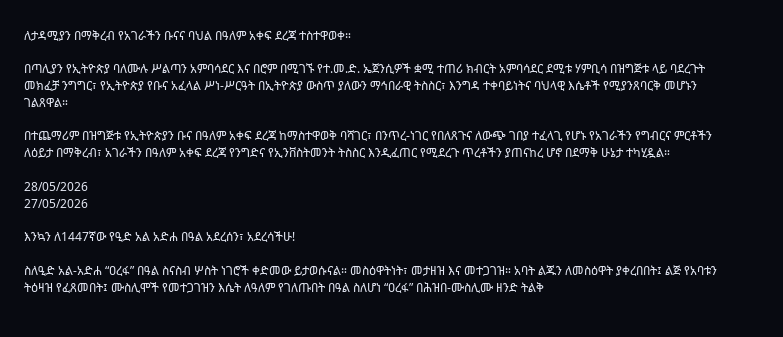ለታዳሚያን በማቅረብ የአገራችን ቡናና ባህል በዓለም አቀፍ ደረጃ ተስተዋወቀ።

በጣሊያን የኢትዮጵያ ባለሙሉ ሥልጣን አምባሳደር እና በሮም በሚገኙ የተ.መ.ድ. ኤጀንሲዎች ቋሚ ተጠሪ ክብርት አምባሳደር ደሚቱ ሃምቢሳ በዝግጅቱ ላይ ባደረጉት መክፈቻ ንግግር፣ የኢትዮጵያ የቡና አፈላል ሥነ-ሥርዓት በኢትዮጵያ ውስጥ ያለውን ማኅበራዊ ትስስር፣ እንግዳ ተቀባይነትና ባህላዊ እሴቶች የሚያንጸባርቅ መሆኑን ገልጸዋል።

በተጨማሪም በዝግጅቱ የኢትዮጵያን ቡና በዓለም አቀፍ ደረጃ ከማስተዋወቅ ባሻገር፣ በንጥረ-ነገር የበለጸጉና ለውጭ ገበያ ተፈላጊ የሆኑ የአገራችን የግብርና ምርቶችን ለዕይታ በማቅረብ፣ አገራችን በዓለም አቀፍ ደረጃ የንግድና የኢንቨስትመንት ትስስር እንዲፈጠር የሚደረጉ ጥረቶችን ያጠናከረ ሆኖ በደማቅ ሁኔታ ተካሂዷል።

28/05/2026
27/05/2026

እንኳን ለ1447ኛው የዒድ አል አድሐ በዓል አደረሰን፣ አደረሳችሁ!

ስለዒድ አል-አድሐ “ዐረፋ” በዓል ስናስብ ሦስት ነገሮች ቀድመው ይታወሱናል። መስዕዋትነት፣ መታዘዝ እና መተጋገዝ። አባት ልጁን ለመስዕዋት ያቀረበበት፤ ልጅ የአባቱን ትዕዛዝ የፈጸመበት፤ ሙስሊሞች የመተጋገዝን እሴት ለዓለም የገለጡበት በዓል ስለሆነ “ዐረፋ” በሕዝበ-ሙስሊሙ ዘንድ ትልቅ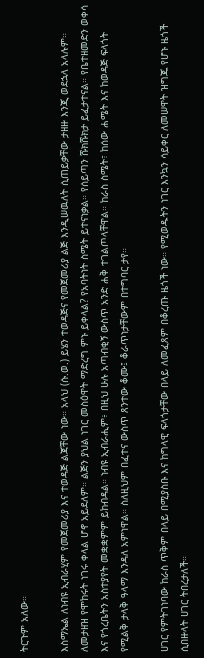ትርጉም አለው።

እስማኤል ለነብዩ ኢብራሂም የመጀመሪያ እና ተወዳጅ ልጃቸው ነው። አላህ (ሱ.ወ.) ይሄን ተወዳጅና የመጀመሪያ ልጅ እንዲሠዉለት ሲጠይቃቸው ታዘዙ እንጂ ወደኋላ አላሉም። ለመታዘዝ የሞከሩት ነገሩ ቀላል ሆኖ አይደለም። ልጅን ያህል ነገር መስዕዋት ማድረግ ምኑ ይቀላል? የአባትነት ስሜት ይተናነቃል። የሰይጣን ሹክሹክታ ይፈታተናል። የቤተዘመድን ወቀሳ እና የጎረቤትን አስተያየት መቋቋምም ይከብዳል። ነብዩ ኢብራሒም፥ በዚህ ሁሉ አጣብቂኝ ውስጥ አንድ ሐቅ ተገልጦላቸዋል። ከራስ ስሜት፣ ከሰው ሐሜት እና ከወዳጅ ፍላጎት የሚልቅ ታላቅ ዓላማ እንዳለ አምነዋል። ስለዚህም በፈተና ውስጥ ጸንተው ቆሙ፤ ቆራጥነታቸውም በተግባር ታየ።

ሀገር የምትገነባው ከራስ ጥቅም በላይ በሚያስቡ እና ከግላዊ ፍላጎታቸው በላይ ለመፈጸም በቆረጡ ዜጎች ነው። የሚወዱትን ነገር እንኳን ሳይቀር ለመሠዋት ዝግጁ የሆኑ ዜጎች ሲበዙላት ሀገር ትበረታለች።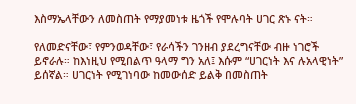እስማኤላቸውን ለመስጠት የማያመነቱ ዜጎች የሞሉባት ሀገር ጽኑ ናት።

የለመድናቸው፣ የምንወዳቸው፣ የራሳችን ገንዘብ ያደረግናቸው ብዙ ነገሮች ይኖራሉ። ከእነዚህ የሚበልጥ ዓላማ ግን አለ፤ እሱም “ሀገርነት እና ሉአላዊነት” ይሰኛል። ሀገርነት የሚገነባው ከመውሰድ ይልቅ በመስጠት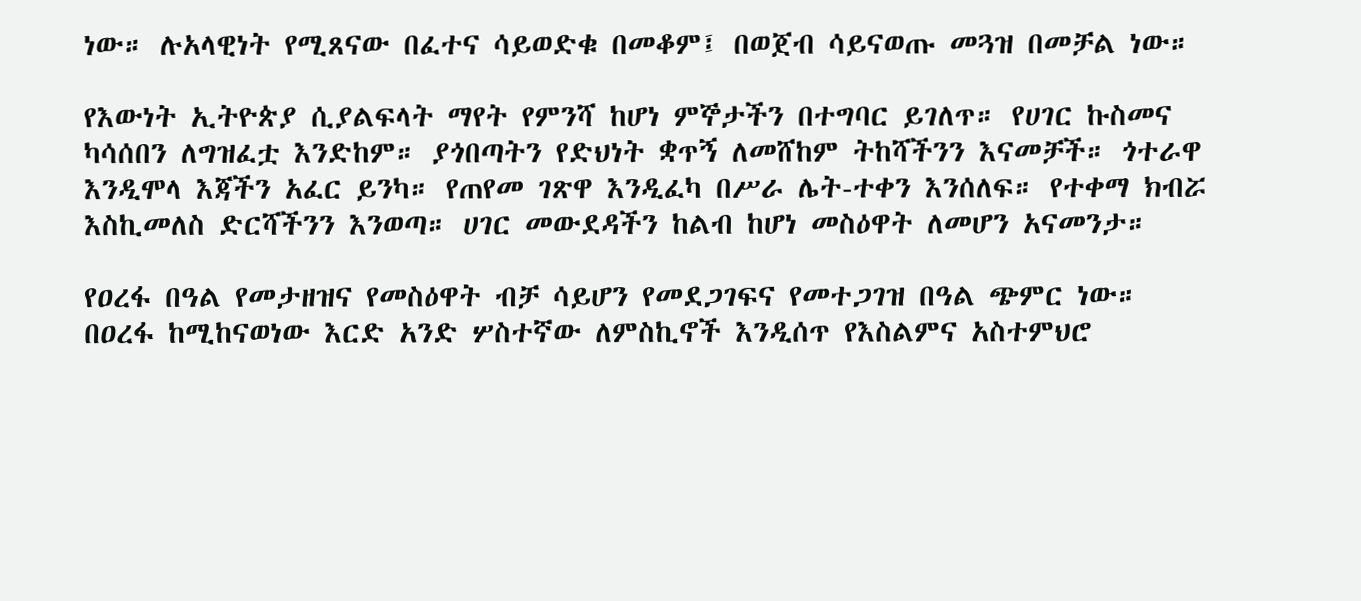ነው። ሉአላዊነት የሚጸናው በፈተና ሳይወድቁ በመቆም፤ በወጀብ ሳይናወጡ መጓዝ በመቻል ነው።

የእውነት ኢትዮጵያ ሲያልፍላት ማየት የምንሻ ከሆነ ምኞታችን በተግባር ይገለጥ። የሀገር ኩስመና ካሳሰበን ለግዝፈቷ እንድከም። ያጎበጣትን የድህነት ቋጥኝ ለመሸከም ትከሻችንን እናመቻች። ጎተራዋ እንዲሞላ እጃችን አፈር ይንካ። የጠየመ ገጽዋ እንዲፈካ በሥራ ሌት-ተቀን እንሰለፍ። የተቀማ ክብሯ እስኪመለስ ድርሻችንን እንወጣ። ሀገር መውደዳችን ከልብ ከሆነ መስዕዋት ለመሆን አናመንታ።

የዐረፋ በዓል የመታዘዝና የመስዕዋት ብቻ ሳይሆን የመደጋገፍና የመተጋገዝ በዓል ጭምር ነው። በዐረፋ ከሚከናወነው እርድ አንድ ሦስተኛው ለምስኪኖች እንዲሰጥ የእስልምና አስተምህሮ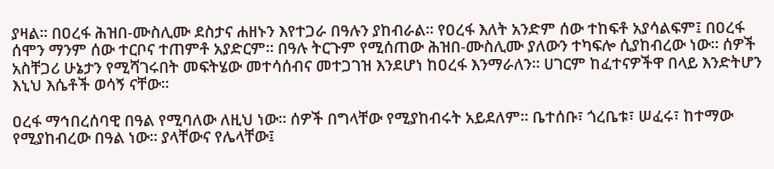ያዛል። በዐረፋ ሕዝበ-ሙስሊሙ ደስታና ሐዘኑን እየተጋራ በዓሉን ያከብራል። የዐረፋ እለት አንድም ሰው ተከፍቶ አያሳልፍም፤ በዐረፋ ሰሞን ማንም ሰው ተርቦና ተጠምቶ አያድርም። በዓሉ ትርጉም የሚሰጠው ሕዝበ-ሙስሊሙ ያለውን ተካፍሎ ሲያከብረው ነው። ሰዎች አስቸጋሪ ሁኔታን የሚሻገሩበት መፍትሄው መተሳሰብና መተጋገዝ እንደሆነ ከዐረፋ እንማራለን። ሀገርም ከፈተናዎችዋ በላይ እንድትሆን እኒህ እሴቶች ወሳኝ ናቸው።

ዐረፋ ማኅበረሰባዊ በዓል የሚባለው ለዚህ ነው። ሰዎች በግላቸው የሚያከብሩት አይደለም። ቤተሰቡ፣ ጎረቤቱ፣ ሠፈሩ፣ ከተማው የሚያከብረው በዓል ነው። ያላቸውና የሌላቸው፤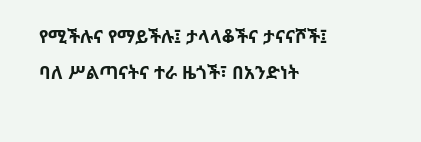የሚችሉና የማይችሉ፤ ታላላቆችና ታናናሾች፤ ባለ ሥልጣናትና ተራ ዜጎች፣ በአንድነት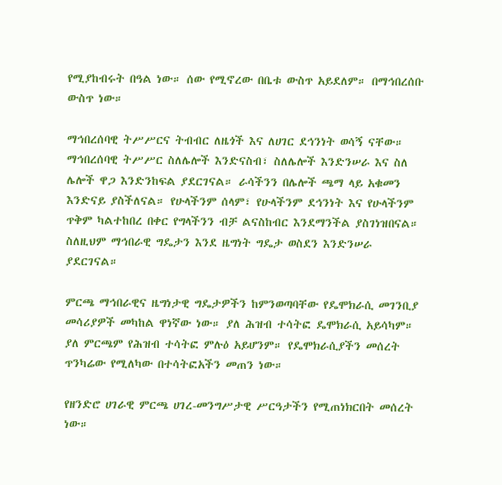የሚያከብሩት በዓል ነው። ሰው የሚኖረው በቤቱ ውስጥ አይደለም። በማኅበረሰቡ ውስጥ ነው።

ማኅበረሰባዊ ትሥሥርና ትብብር ለዜጎች እና ለሀገር ደኅንነት ወሳኝ ናቸው። ማኅበረሰባዊ ትሥሥር ስለሌሎች እንድናስብ፣ ስለሌሎች እንድንሠራ እና ስለ ሌሎች ዋጋ እንድንከፍል ያደርገናል። ራሳችንን በሌሎች ጫማ ላይ አቁመን እንድናይ ያስችለናል። የሁላችንም ሰላም፣ የሁላችንም ደኅንነት እና የሁላችንም ጥቅም ካልተከበረ በቀር የግላችንን ብቻ ልናስከብር እንደማንችል ያስገነዝበናል። ስለዚህም ማኅበራዊ ግዴታን እንደ ዜግነት ግዴታ ወስደን እንድንሠራ ያደርገናል።

ምርጫ ማኅበራዊና ዜግነታዊ ግዴታዎችን ከምንወጣባቸው የዴሞክራሲ መገንቢያ መሳሪያዎች መካከል ዋነኛው ነው። ያለ ሕዝብ ተሳትፎ ዴሞክራሲ አይሳካም። ያለ ምርጫም የሕዝብ ተሳትፎ ምሉዕ አይሆንም። የዴሞክራሲያችን መሰረት ጥንካሬው የሚለካው በተሳትፎአችን መጠን ነው።

የዘንድሮ ሀገራዊ ምርጫ ሀገረ-መንግሥታዊ ሥርዓታችን የሚጠነክርበት መሰረት ነው።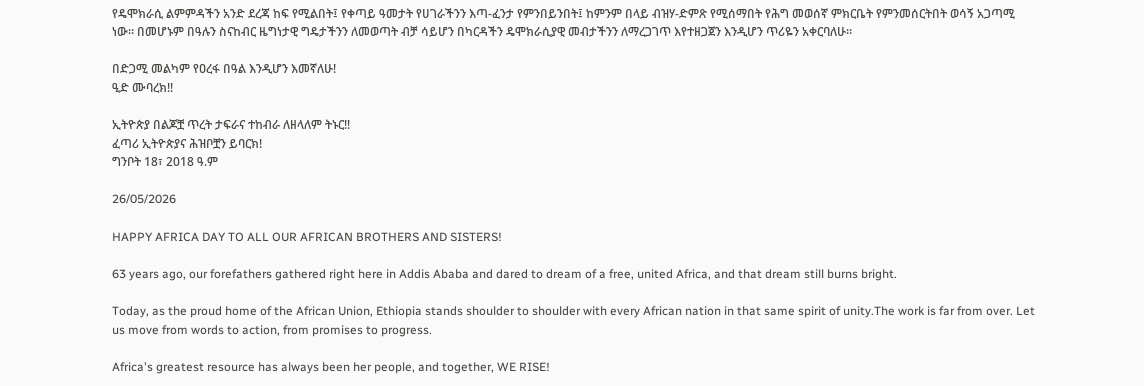የዴሞክራሲ ልምምዳችን አንድ ደረጃ ከፍ የሚልበት፤ የቀጣይ ዓመታት የሀገራችንን እጣ-ፈንታ የምንበይንበት፤ ከምንም በላይ ብዝሃ-ድምጽ የሚሰማበት የሕግ መወሰኛ ምክርቤት የምንመሰርትበት ወሳኝ አጋጣሚ ነው። በመሆኑም በዓሉን ስናከብር ዜግነታዊ ግዴታችንን ለመወጣት ብቻ ሳይሆን በካርዳችን ዴሞክራሲያዊ መብታችንን ለማረጋገጥ እየተዘጋጀን እንዲሆን ጥሪዬን አቀርባለሁ።

በድጋሚ መልካም የዐረፋ በዓል እንዲሆን እመኛለሁ!
ዒድ ሙባረክ!!

ኢትዮጵያ በልጆቿ ጥረት ታፍራና ተከብራ ለዘላለም ትኑር!!
ፈጣሪ ኢትዮጵያና ሕዝቦቿን ይባርክ!
ግንቦት 18፣ 2018 ዓ.ም

26/05/2026

HAPPY AFRICA DAY TO ALL OUR AFRICAN BROTHERS AND SISTERS!

63 years ago, our forefathers gathered right here in Addis Ababa and dared to dream of a free, united Africa, and that dream still burns bright.

Today, as the proud home of the African Union, Ethiopia stands shoulder to shoulder with every African nation in that same spirit of unity.The work is far from over. Let us move from words to action, from promises to progress.

Africa's greatest resource has always been her people, and together, WE RISE!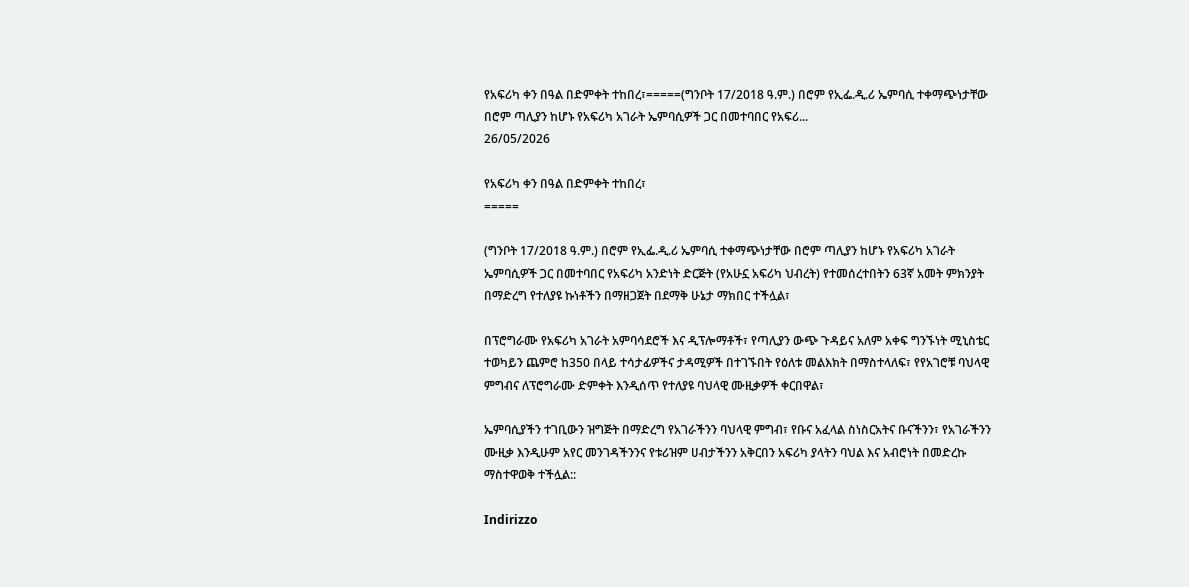የአፍሪካ ቀን በዓል በድምቀት ተከበረ፣=====(ግንቦት 17/2018 ዓ.ም.) በሮም የኢፌ.ዲ.ሪ ኤምባሲ ተቀማጭነታቸው በሮም ጣሊያን ከሆኑ የአፍሪካ አገራት ኤምባሲዎች ጋር በመተባበር የአፍሪ...
26/05/2026

የአፍሪካ ቀን በዓል በድምቀት ተከበረ፣
=====

(ግንቦት 17/2018 ዓ.ም.) በሮም የኢፌ.ዲ.ሪ ኤምባሲ ተቀማጭነታቸው በሮም ጣሊያን ከሆኑ የአፍሪካ አገራት ኤምባሲዎች ጋር በመተባበር የአፍሪካ አንድነት ድርጅት (የአሁኗ አፍሪካ ህብረት) የተመሰረተበትን 63ኛ አመት ምክንያት በማድረግ የተለያዩ ኩነቶችን በማዘጋጀት በደማቅ ሁኔታ ማክበር ተችሏል፣

በፕሮግራሙ የአፍሪካ አገራት አምባሳደሮች እና ዲፕሎማቶች፣ የጣሊያን ውጭ ጉዳይና አለም አቀፍ ግንኙነት ሚኒስቴር ተወካይን ጨምሮ ከ350 በላይ ተሳታፊዎችና ታዳሚዎች በተገኙበት የዕለቱ መልእክት በማስተላለፍ፣ የየአገሮቹ ባህላዊ ምግብና ለፕሮግራሙ ድምቀት እንዲሰጥ የተለያዩ ባህላዊ ሙዚቃዎች ቀርበዋል፣

ኤምባሲያችን ተገቢውን ዝግጅት በማድረግ የአገራችንን ባህላዊ ምግብ፣ የቡና አፈላል ስነስርአትና ቡናችንን፣ የአገራችንን ሙዚቃ እንዲሁም አየር መንገዳችንንና የቱሪዝም ሀብታችንን አቅርበን አፍሪካ ያላትን ባህል እና አብሮነት በመድረኩ ማስተዋወቅ ተችሏል::

Indirizzo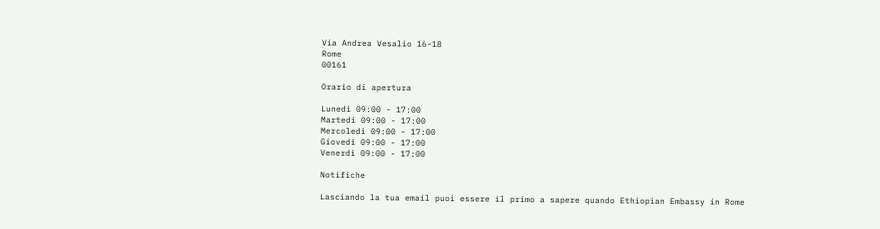Via Andrea Vesalio 16-18
Rome
00161

Orario di apertura

Lunedì 09:00 - 17:00
Martedì 09:00 - 17:00
Mercoledì 09:00 - 17:00
Giovedì 09:00 - 17:00
Venerdì 09:00 - 17:00

Notifiche

Lasciando la tua email puoi essere il primo a sapere quando Ethiopian Embassy in Rome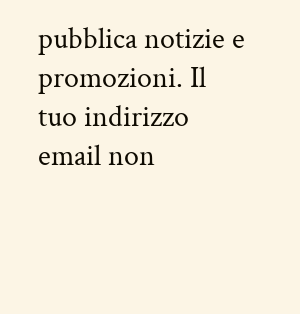pubblica notizie e promozioni. Il tuo indirizzo email non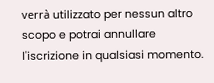verrà utilizzato per nessun altro scopo e potrai annullare l'iscrizione in qualsiasi momento.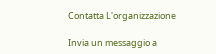Contatta L'organizzazione

Invia un messaggio a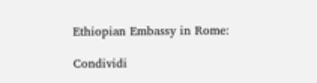Ethiopian Embassy in Rome:

Condividi